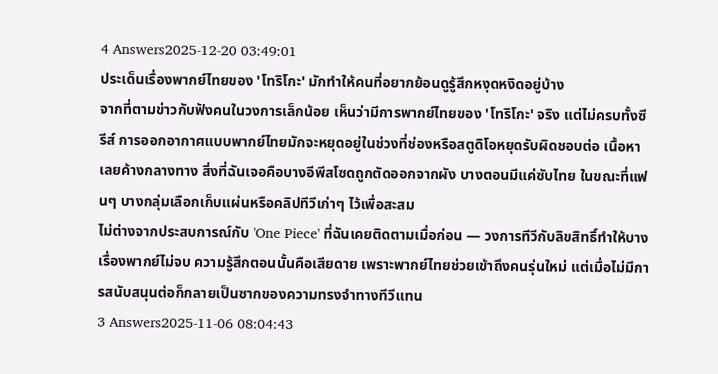4 Answers2025-12-20 03:49:01
ประเด็นเรื่องพากย์ไทยของ 'โทริโกะ' มักทำให้คนที่อยากย้อนดูรู้สึกหงุดหงิดอยู่บ้าง
จากที่ตามข่าวกับฟังคนในวงการเล็กน้อย เห็นว่ามีการพากย์ไทยของ 'โทริโกะ' จริง แต่ไม่ครบทั้งซีรีส์ การออกอากาศแบบพากย์ไทยมักจะหยุดอยู่ในช่วงที่ช่องหรือสตูดิโอหยุดรับผิดชอบต่อ เนื้อหาเลยค้างกลางทาง สิ่งที่ฉันเจอคือบางอีพีสโซดถูกตัดออกจากผัง บางตอนมีแค่ซับไทย ในขณะที่แฟนๆ บางกลุ่มเลือกเก็บแผ่นหรือคลิปทีวีเก่าๆ ไว้เพื่อสะสม
ไม่ต่างจากประสบการณ์กับ 'One Piece' ที่ฉันเคยติดตามเมื่อก่อน — วงการทีวีกับลิขสิทธิ์ทำให้บางเรื่องพากย์ไม่จบ ความรู้สึกตอนนั้นคือเสียดาย เพราะพากย์ไทยช่วยเข้าถึงคนรุ่นใหม่ แต่เมื่อไม่มีการสนับสนุนต่อก็กลายเป็นซากของความทรงจำทางทีวีแทน
3 Answers2025-11-06 08:04:43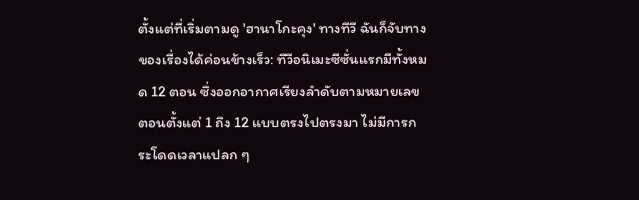ตั้งแต่ที่เริ่มตามดู 'ฮานาโกะคุง' ทางทีวี ฉันก็จับทางของเรื่องได้ค่อนข้างเร็ว: ทีวีอนิเมะซีซั่นแรกมีทั้งหมด 12 ตอน ซึ่งออกอากาศเรียงลำดับตามหมายเลขตอนตั้งแต่ 1 ถึง 12 แบบตรงไปตรงมา ไม่มีการกระโดดเวลาแปลก ๆ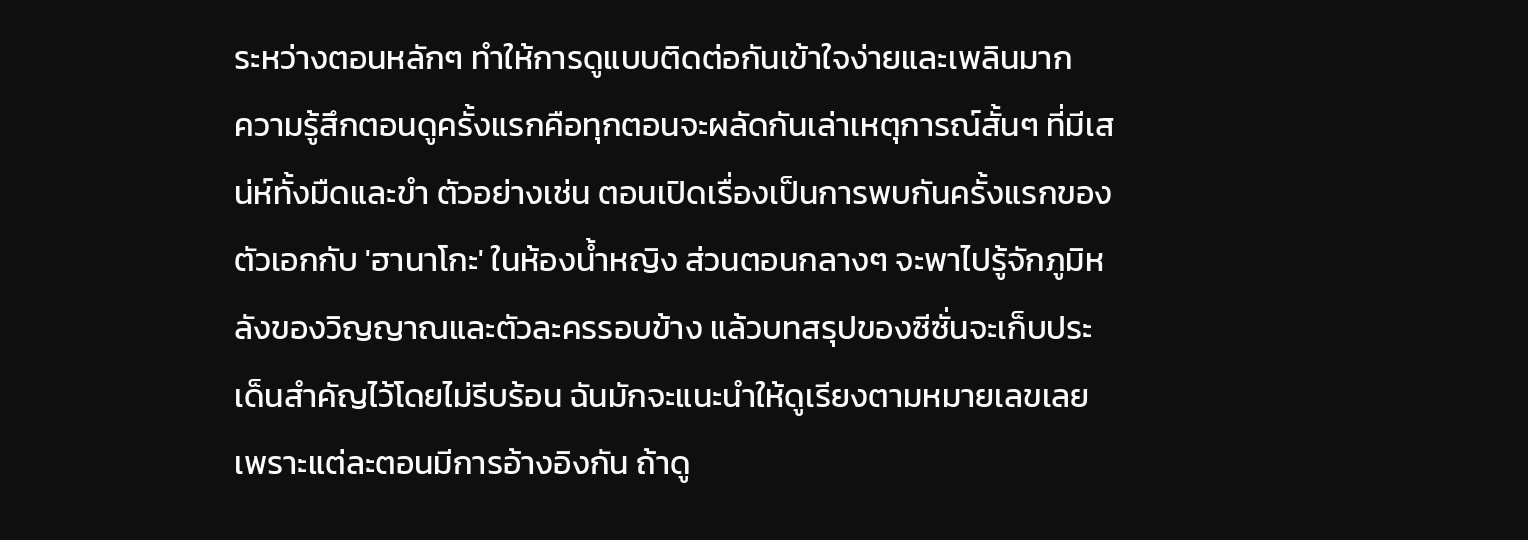ระหว่างตอนหลักๆ ทำให้การดูแบบติดต่อกันเข้าใจง่ายและเพลินมาก
ความรู้สึกตอนดูครั้งแรกคือทุกตอนจะผลัดกันเล่าเหตุการณ์สั้นๆ ที่มีเสน่ห์ทั้งมืดและขำ ตัวอย่างเช่น ตอนเปิดเรื่องเป็นการพบกันครั้งแรกของตัวเอกกับ 'ฮานาโกะ' ในห้องน้ำหญิง ส่วนตอนกลางๆ จะพาไปรู้จักภูมิหลังของวิญญาณและตัวละครรอบข้าง แล้วบทสรุปของซีซั่นจะเก็บประเด็นสำคัญไว้โดยไม่รีบร้อน ฉันมักจะแนะนำให้ดูเรียงตามหมายเลขเลย เพราะแต่ละตอนมีการอ้างอิงกัน ถ้าดู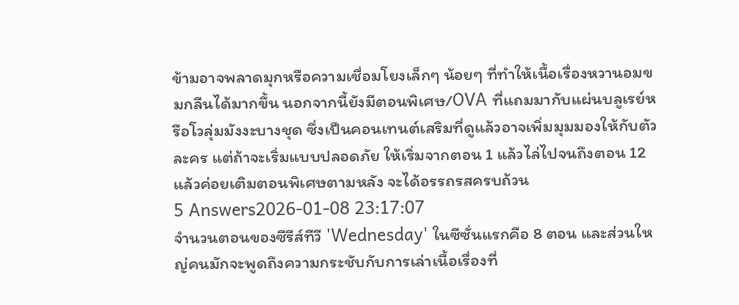ข้ามอาจพลาดมุกหรือความเชื่อมโยงเล็กๆ น้อยๆ ที่ทำให้เนื้อเรื่องหวานอมขมกลืนได้มากขึ้น นอกจากนี้ยังมีตอนพิเศษ/OVA ที่แถมมากับแผ่นบลูเรย์หรือโวลุ่มมังงะบางชุด ซึ่งเป็นคอนเทนต์เสริมที่ดูแล้วอาจเพิ่มมุมมองให้กับตัวละคร แต่ถ้าจะเริ่มแบบปลอดภัย ให้เริ่มจากตอน 1 แล้วไล่ไปจนถึงตอน 12 แล้วค่อยเติมตอนพิเศษตามหลัง จะได้อรรถรสครบถ้วน
5 Answers2026-01-08 23:17:07
จำนวนตอนของซีรีส์ทีวี 'Wednesday' ในซีซั่นแรกคือ 8 ตอน และส่วนใหญ่คนมักจะพูดถึงความกระชับกับการเล่าเนื้อเรื่องที่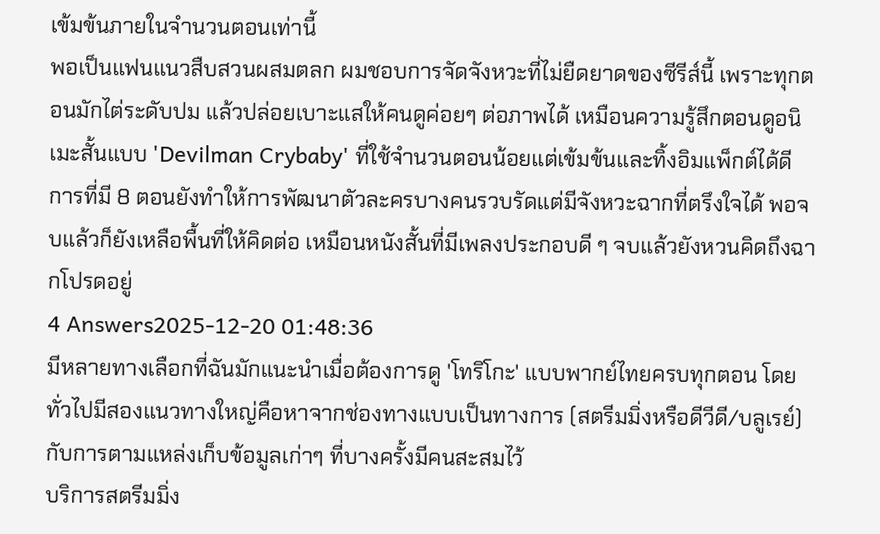เข้มข้นภายในจำนวนตอนเท่านี้
พอเป็นแฟนแนวสืบสวนผสมตลก ผมชอบการจัดจังหวะที่ไม่ยืดยาดของซีรีส์นี้ เพราะทุกตอนมักไต่ระดับปม แล้วปล่อยเบาะแสให้คนดูค่อยๆ ต่อภาพได้ เหมือนความรู้สึกตอนดูอนิเมะสั้นแบบ 'Devilman Crybaby' ที่ใช้จำนวนตอนน้อยแต่เข้มข้นและทิ้งอิมแพ็กต์ได้ดี
การที่มี 8 ตอนยังทำให้การพัฒนาตัวละครบางคนรวบรัดแต่มีจังหวะฉากที่ตรึงใจได้ พอจบแล้วก็ยังเหลือพื้นที่ให้คิดต่อ เหมือนหนังสั้นที่มีเพลงประกอบดี ๆ จบแล้วยังหวนคิดถึงฉากโปรดอยู่
4 Answers2025-12-20 01:48:36
มีหลายทางเลือกที่ฉันมักแนะนำเมื่อต้องการดู 'โทริโกะ' แบบพากย์ไทยครบทุกตอน โดยทั่วไปมีสองแนวทางใหญ่คือหาจากช่องทางแบบเป็นทางการ (สตรีมมิ่งหรือดีวีดี/บลูเรย์) กับการตามแหล่งเก็บข้อมูลเก่าๆ ที่บางครั้งมีคนสะสมไว้
บริการสตรีมมิ่ง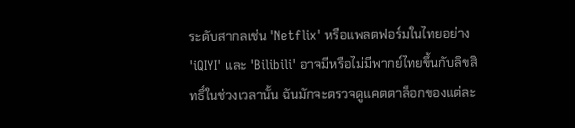ระดับสากลเช่น 'Netflix' หรือแพลตฟอร์มในไทยอย่าง 'iQIYI' และ 'Bilibili' อาจมีหรือไม่มีพากย์ไทยขึ้นกับลิขสิทธิ์ในช่วงเวลานั้น ฉันมักจะตรวจดูแคตตาล็อกของแต่ละ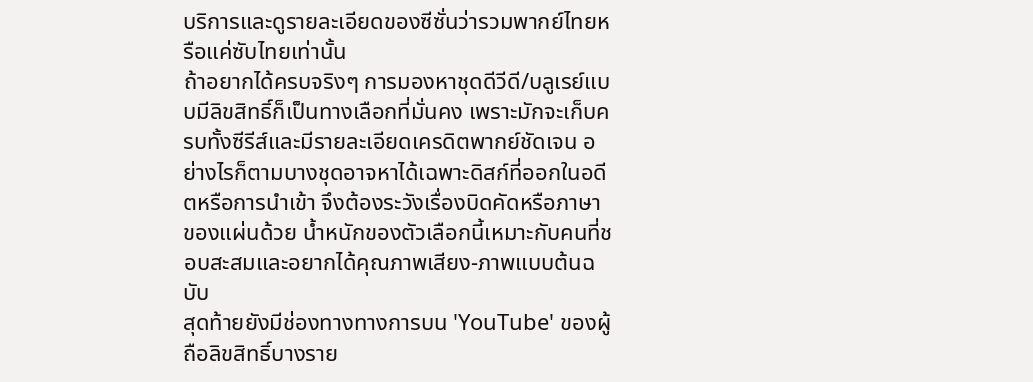บริการและดูรายละเอียดของซีซั่นว่ารวมพากย์ไทยหรือแค่ซับไทยเท่านั้น
ถ้าอยากได้ครบจริงๆ การมองหาชุดดีวีดี/บลูเรย์แบบมีลิขสิทธิ์ก็เป็นทางเลือกที่มั่นคง เพราะมักจะเก็บครบทั้งซีรีส์และมีรายละเอียดเครดิตพากย์ชัดเจน อย่างไรก็ตามบางชุดอาจหาได้เฉพาะดิสก์ที่ออกในอดีตหรือการนำเข้า จึงต้องระวังเรื่องบิดคัดหรือภาษาของแผ่นด้วย น้ำหนักของตัวเลือกนี้เหมาะกับคนที่ชอบสะสมและอยากได้คุณภาพเสียง-ภาพแบบต้นฉบับ
สุดท้ายยังมีช่องทางทางการบน 'YouTube' ของผู้ถือลิขสิทธิ์บางราย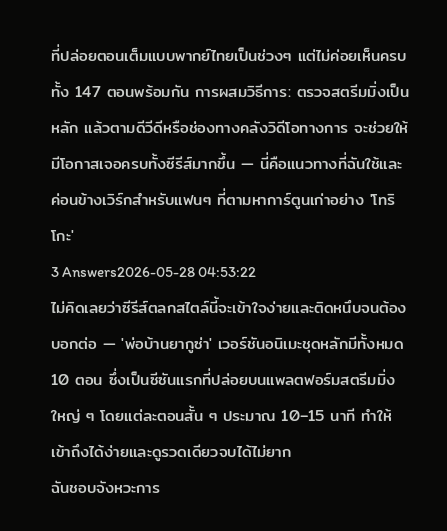ที่ปล่อยตอนเต็มแบบพากย์ไทยเป็นช่วงๆ แต่ไม่ค่อยเห็นครบทั้ง 147 ตอนพร้อมกัน การผสมวิธีการ: ตรวจสตรีมมิ่งเป็นหลัก แล้วตามดีวีดีหรือช่องทางคลังวิดีโอทางการ จะช่วยให้มีโอกาสเจอครบทั้งซีรีส์มากขึ้น — นี่คือแนวทางที่ฉันใช้และค่อนข้างเวิร์กสำหรับแฟนๆ ที่ตามหาการ์ตูนเก่าอย่าง 'โทริโกะ'
3 Answers2026-05-28 04:53:22
ไม่คิดเลยว่าซีรีส์ตลกสไตล์นี้จะเข้าใจง่ายและติดหนึบจนต้องบอกต่อ — 'พ่อบ้านยากูซ่า' เวอร์ชันอนิเมะชุดหลักมีทั้งหมด 10 ตอน ซึ่งเป็นซีซันแรกที่ปล่อยบนแพลตฟอร์มสตรีมมิ่งใหญ่ ๆ โดยแต่ละตอนสั้น ๆ ประมาณ 10–15 นาที ทำให้เข้าถึงได้ง่ายและดูรวดเดียวจบได้ไม่ยาก
ฉันชอบจังหวะการ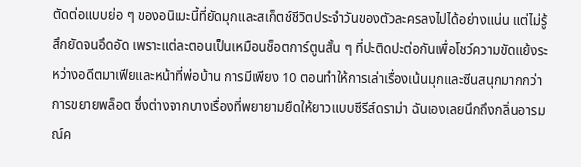ตัดต่อแบบย่อ ๆ ของอนิเมะนี้ที่ยัดมุกและสเก็ตช์ชีวิตประจำวันของตัวละครลงไปได้อย่างแน่น แต่ไม่รู้สึกยัดจนอึดอัด เพราะแต่ละตอนเป็นเหมือนช็อตการ์ตูนสั้น ๆ ที่ปะติดปะต่อกันเพื่อโชว์ความขัดแย้งระหว่างอดีตมาเฟียและหน้าที่พ่อบ้าน การมีเพียง 10 ตอนทำให้การเล่าเรื่องเน้นมุกและซีนสนุกมากกว่าการขยายพล็อต ซึ่งต่างจากบางเรื่องที่พยายามยืดให้ยาวแบบซีรีส์ดราม่า ฉันเองเลยนึกถึงกลิ่นอารมณ์ค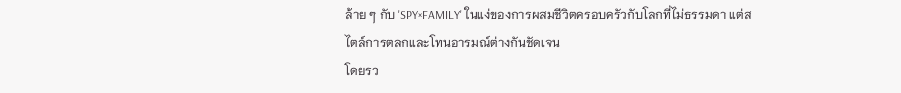ล้าย ๆ กับ 'SPY×FAMILY' ในแง่ของการผสมชีวิตครอบครัวกับโลกที่ไม่ธรรมดา แต่สไตล์การตลกและโทนอารมณ์ต่างกันชัดเจน
โดยรว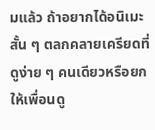มแล้ว ถ้าอยากได้อนิเมะสั้น ๆ ตลกคลายเครียดที่ดูง่าย ๆ คนเดียวหรือยกให้เพื่อนดู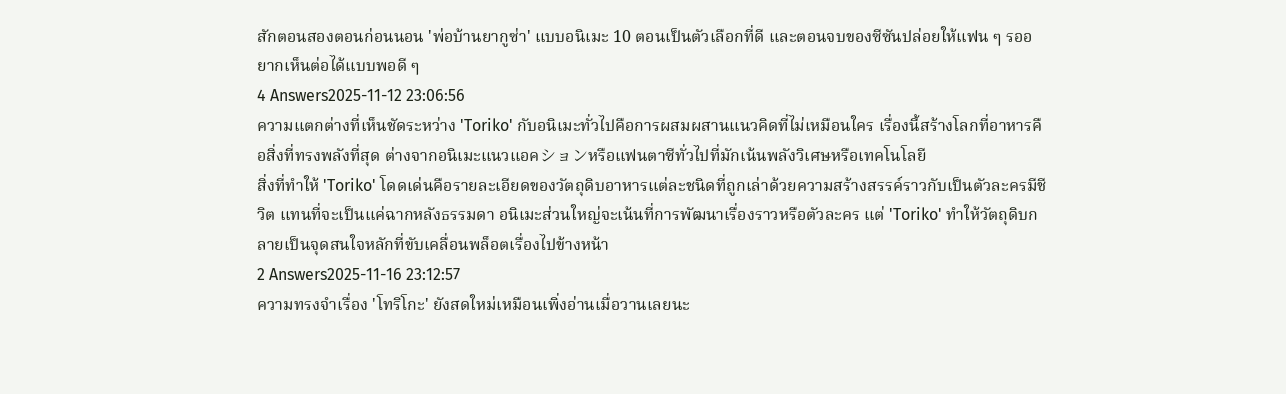สักตอนสองตอนก่อนนอน 'พ่อบ้านยากูซ่า' แบบอนิเมะ 10 ตอนเป็นตัวเลือกที่ดี และตอนจบของซีซันปล่อยให้แฟน ๆ รออยากเห็นต่อได้แบบพอดี ๆ
4 Answers2025-11-12 23:06:56
ความแตกต่างที่เห็นชัดระหว่าง 'Toriko' กับอนิเมะทั่วไปคือการผสมผสานแนวคิดที่ไม่เหมือนใคร เรื่องนี้สร้างโลกที่อาหารคือสิ่งที่ทรงพลังที่สุด ต่างจากอนิเมะแนวแอคションหรือแฟนตาซีทั่วไปที่มักเน้นพลังวิเศษหรือเทคโนโลยี
สิ่งที่ทำให้ 'Toriko' โดดเด่นคือรายละเอียดของวัตถุดิบอาหารแต่ละชนิดที่ถูกเล่าด้วยความสร้างสรรค์ราวกับเป็นตัวละครมีชีวิต แทนที่จะเป็นแค่ฉากหลังธรรมดา อนิเมะส่วนใหญ่จะเน้นที่การพัฒนาเรื่องราวหรือตัวละคร แต่ 'Toriko' ทำให้วัตถุดิบกลายเป็นจุดสนใจหลักที่ขับเคลื่อนพล็อตเรื่องไปข้างหน้า
2 Answers2025-11-16 23:12:57
ความทรงจำเรื่อง 'โทริโกะ' ยังสดใหม่เหมือนเพิ่งอ่านเมื่อวานเลยนะ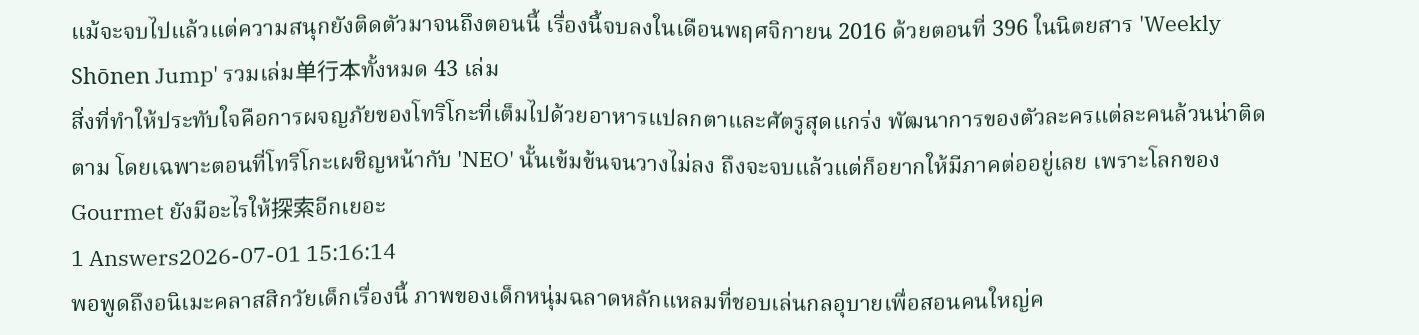แม้จะจบไปแล้วแต่ความสนุกยังติดตัวมาจนถึงตอนนี้ เรื่องนี้จบลงในเดือนพฤศจิกายน 2016 ด้วยตอนที่ 396 ในนิตยสาร 'Weekly Shōnen Jump' รวมเล่ม单行本ทั้งหมด 43 เล่ม
สิ่งที่ทำให้ประทับใจคือการผจญภัยของโทริโกะที่เต็มไปด้วยอาหารแปลกตาและศัตรูสุดแกร่ง พัฒนาการของตัวละครแต่ละคนล้วนน่าติดตาม โดยเฉพาะตอนที่โทริโกะเผชิญหน้ากับ 'NEO' นั้นเข้มข้นจนวางไม่ลง ถึงจะจบแล้วแต่ก็อยากให้มีภาคต่ออยู่เลย เพราะโลกของ Gourmet ยังมีอะไรให้探索อีกเยอะ
1 Answers2026-07-01 15:16:14
พอพูดถึงอนิเมะคลาสสิกวัยเด็กเรื่องนี้ ภาพของเด็กหนุ่มฉลาดหลักแหลมที่ชอบเล่นกลอุบายเพื่อสอนคนใหญ่ค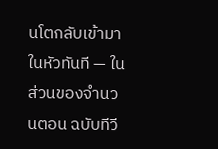นโตกลับเข้ามาในหัวทันที — ในส่วนของจำนวนตอน ฉบับทีวี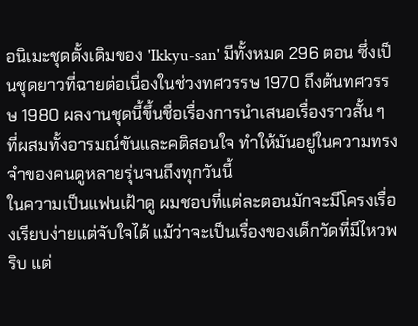อนิเมะชุดดั้งเดิมของ 'Ikkyu-san' มีทั้งหมด 296 ตอน ซึ่งเป็นชุดยาวที่ฉายต่อเนื่องในช่วงทศวรรษ 1970 ถึงต้นทศวรรษ 1980 ผลงานชุดนี้ขึ้นชื่อเรื่องการนำเสนอเรื่องราวสั้น ๆ ที่ผสมทั้งอารมณ์ขันและคติสอนใจ ทำให้มันอยู่ในความทรงจำของคนดูหลายรุ่นจนถึงทุกวันนี้
ในความเป็นแฟนเฝ้าดู ผมชอบที่แต่ละตอนมักจะมีโครงเรื่องเรียบง่ายแต่จับใจได้ แม้ว่าจะเป็นเรื่องของเด็กวัดที่มีไหวพริบ แต่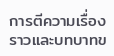การตีความเรื่องราวและบทบาทข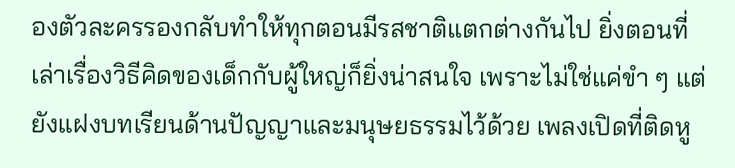องตัวละครรองกลับทำให้ทุกตอนมีรสชาติแตกต่างกันไป ยิ่งตอนที่เล่าเรื่องวิธีคิดของเด็กกับผู้ใหญ่ก็ยิ่งน่าสนใจ เพราะไม่ใช่แค่ขำ ๆ แต่ยังแฝงบทเรียนด้านปัญญาและมนุษยธรรมไว้ด้วย เพลงเปิดที่ติดหู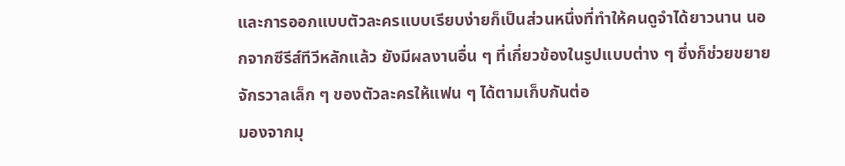และการออกแบบตัวละครแบบเรียบง่ายก็เป็นส่วนหนึ่งที่ทำให้คนดูจำได้ยาวนาน นอกจากซีรีส์ทีวีหลักแล้ว ยังมีผลงานอื่น ๆ ที่เกี่ยวข้องในรูปแบบต่าง ๆ ซึ่งก็ช่วยขยายจักรวาลเล็ก ๆ ของตัวละครให้แฟน ๆ ได้ตามเก็บกันต่อ
มองจากมุ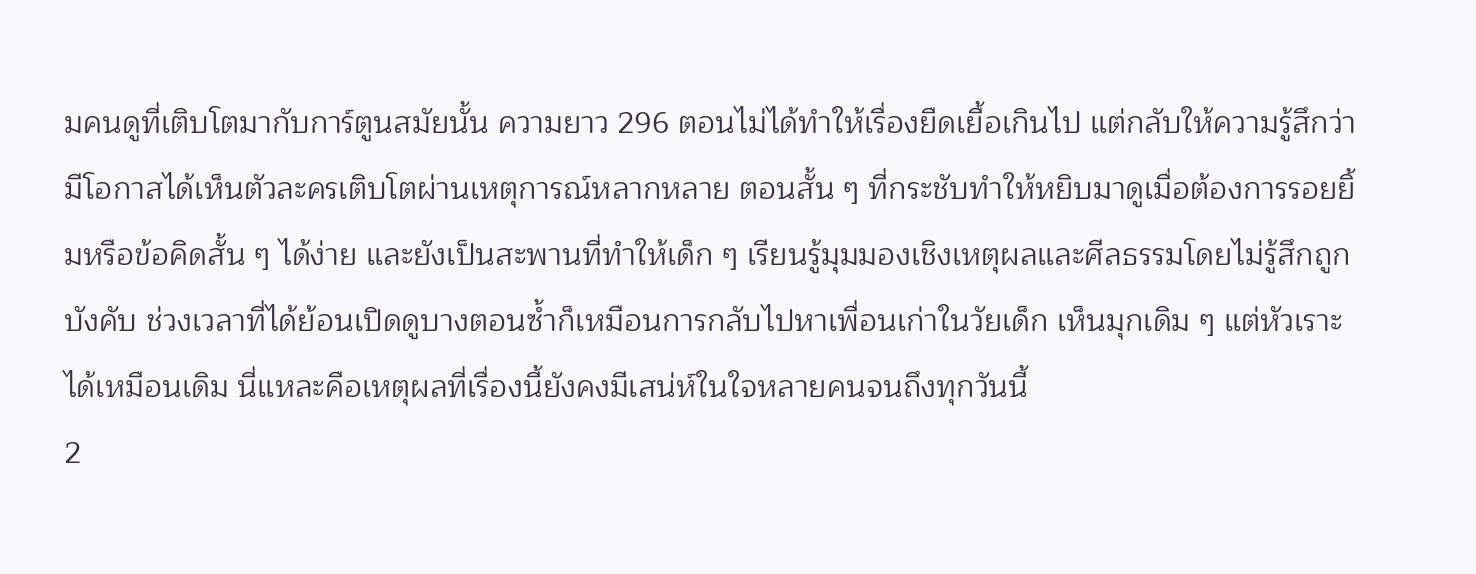มคนดูที่เติบโตมากับการ์ตูนสมัยนั้น ความยาว 296 ตอนไม่ได้ทำให้เรื่องยืดเยื้อเกินไป แต่กลับให้ความรู้สึกว่ามีโอกาสได้เห็นตัวละครเติบโตผ่านเหตุการณ์หลากหลาย ตอนสั้น ๆ ที่กระชับทำให้หยิบมาดูเมื่อต้องการรอยยิ้มหรือข้อคิดสั้น ๆ ได้ง่าย และยังเป็นสะพานที่ทำให้เด็ก ๆ เรียนรู้มุมมองเชิงเหตุผลและศีลธรรมโดยไม่รู้สึกถูกบังคับ ช่วงเวลาที่ได้ย้อนเปิดดูบางตอนซ้ำก็เหมือนการกลับไปหาเพื่อนเก่าในวัยเด็ก เห็นมุกเดิม ๆ แต่หัวเราะได้เหมือนเดิม นี่แหละคือเหตุผลที่เรื่องนี้ยังคงมีเสน่ห์ในใจหลายคนจนถึงทุกวันนี้
2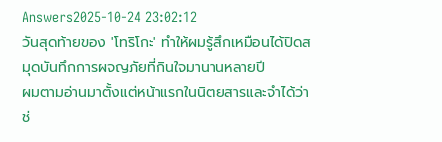Answers2025-10-24 23:02:12
วันสุดท้ายของ 'โทริโกะ' ทำให้ผมรู้สึกเหมือนได้ปิดสมุดบันทึกการผจญภัยที่กินใจมานานหลายปี
ผมตามอ่านมาตั้งแต่หน้าแรกในนิตยสารและจำได้ว่าช่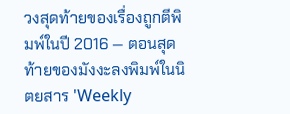วงสุดท้ายของเรื่องถูกตีพิมพ์ในปี 2016 — ตอนสุดท้ายของมังงะลงพิมพ์ในนิตยสาร 'Weekly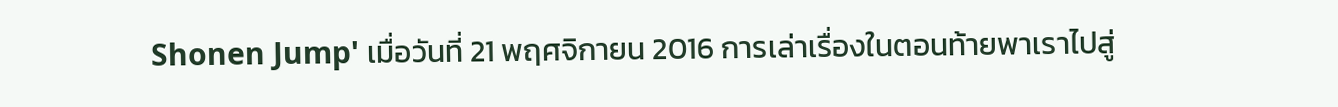Shonen Jump' เมื่อวันที่ 21 พฤศจิกายน 2016 การเล่าเรื่องในตอนท้ายพาเราไปสู่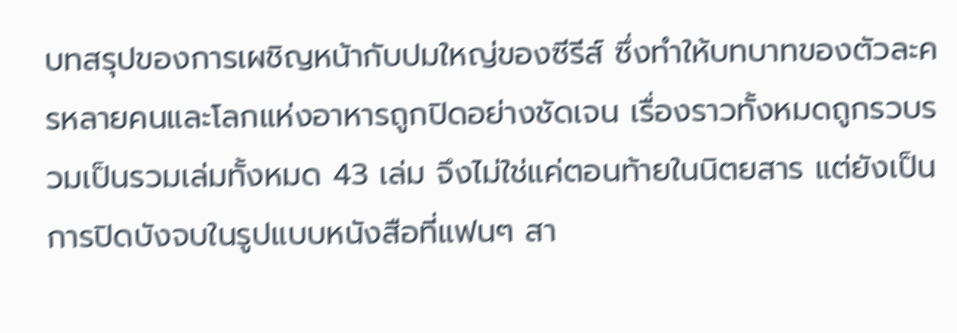บทสรุปของการเผชิญหน้ากับปมใหญ่ของซีรีส์ ซึ่งทำให้บทบาทของตัวละครหลายคนและโลกแห่งอาหารถูกปิดอย่างชัดเจน เรื่องราวทั้งหมดถูกรวบรวมเป็นรวมเล่มทั้งหมด 43 เล่ม จึงไม่ใช่แค่ตอนท้ายในนิตยสาร แต่ยังเป็นการปิดบังจบในรูปแบบหนังสือที่แฟนๆ สา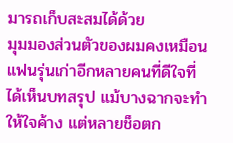มารถเก็บสะสมได้ด้วย
มุมมองส่วนตัวของผมคงเหมือนแฟนรุ่นเก่าอีกหลายคนที่ดีใจที่ได้เห็นบทสรุป แม้บางฉากจะทำให้ใจค้าง แต่หลายช็อตก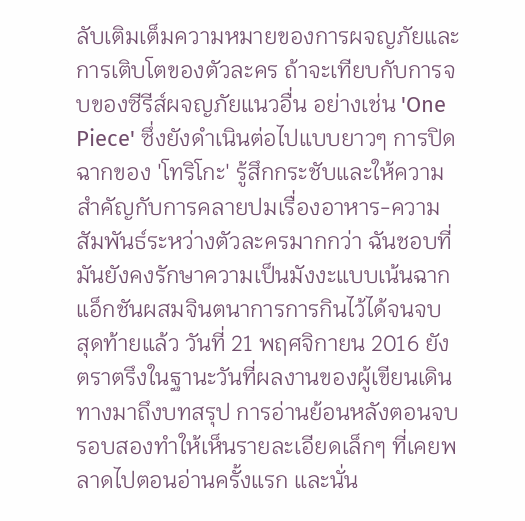ลับเติมเต็มความหมายของการผจญภัยและการเติบโตของตัวละคร ถ้าจะเทียบกับการจบของซีรีส์ผจญภัยแนวอื่น อย่างเช่น 'One Piece' ซึ่งยังดำเนินต่อไปแบบยาวๆ การปิดฉากของ 'โทริโกะ' รู้สึกกระชับและให้ความสำคัญกับการคลายปมเรื่องอาหาร-ความสัมพันธ์ระหว่างตัวละครมากกว่า ฉันชอบที่มันยังคงรักษาความเป็นมังงะแบบเน้นฉากแอ็กชันผสมจินตนาการการกินไว้ได้จนจบ
สุดท้ายแล้ว วันที่ 21 พฤศจิกายน 2016 ยังตราตรึงในฐานะวันที่ผลงานของผู้เขียนเดินทางมาถึงบทสรุป การอ่านย้อนหลังตอนจบรอบสองทำให้เห็นรายละเอียดเล็กๆ ที่เคยพลาดไปตอนอ่านครั้งแรก และนั่น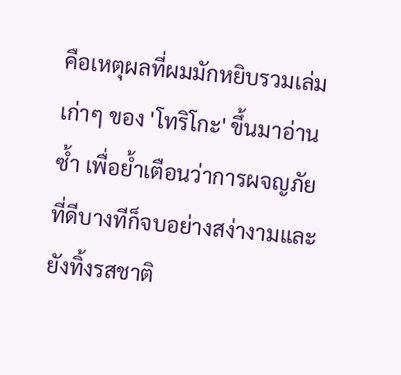คือเหตุผลที่ผมมักหยิบรวมเล่มเก่าๆ ของ 'โทริโกะ' ขึ้นมาอ่านซ้ำ เพื่อย้ำเตือนว่าการผจญภัยที่ดีบางทีก็จบอย่างสง่างามและยังทิ้งรสชาติ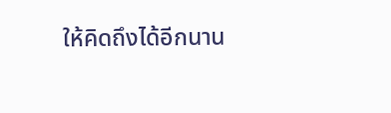ให้คิดถึงได้อีกนาน